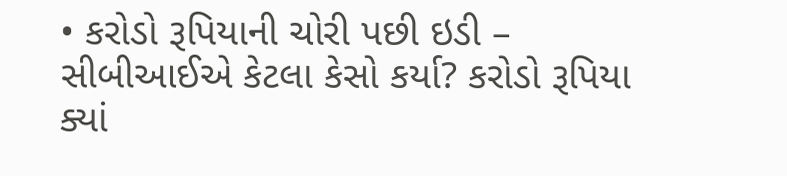• કરોડો રૂપિયાની ચોરી પછી ઇડી – સીબીઆઈએ કેટલા કેસો કર્યા? કરોડો રૂપિયા ક્યાં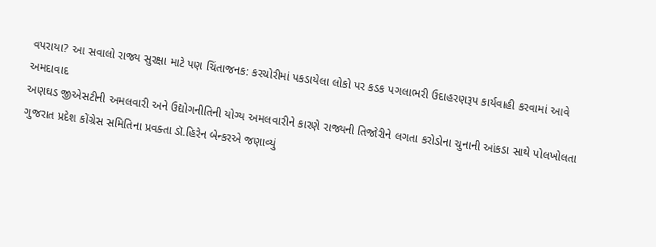વપરાયા? આ સવાલો રાજ્ય સુરક્ષા માટે પણ ચિંતાજનક: કરચોરીમાં પકડાયેલા લોકો પર કડક પગલાભરી ઉદાહરણરૂપ કાર્યવાહી કરવામાં આવે
અમદાવાદ
અણઘડ જીએસટીની અમલવારી અને ઉદ્યોગનીતિની યોગ્ય અમલવારીને કારણે રાજ્યની તિજોરીને લગતા કરોડોના ચુનાની આંકડા સાથે પોલખોલતા ગુજરાત પ્રદેશ કોંગ્રેસ સમિતિના પ્રવક્તા ડૉ.હિરેન બેન્કરએ જણાવ્યું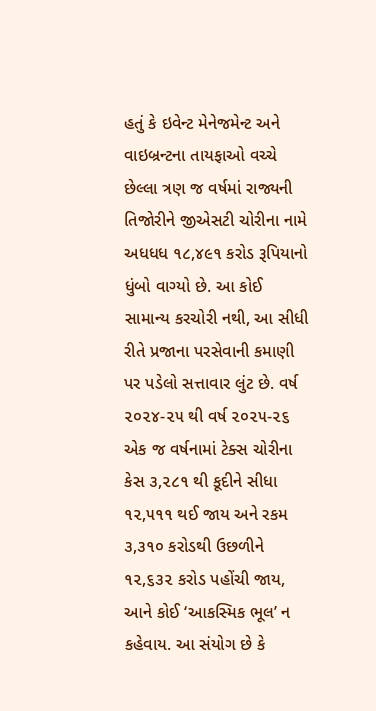હતું કે ઇવેન્ટ મેનેજમેન્ટ અને વાઇબ્રન્ટના તાયફાઓ વચ્ચે છેલ્લા ત્રણ જ વર્ષમાં રાજ્યની તિજોરીને જીએસટી ચોરીના નામે અધધધ ૧૮,૪૯૧ કરોડ રૂપિયાનો ધુંબો વાગ્યો છે. આ કોઈ સામાન્ય કરચોરી નથી, આ સીધી રીતે પ્રજાના પરસેવાની કમાણી પર પડેલો સત્તાવાર લુંટ છે. વર્ષ ૨૦૨૪-૨૫ થી વર્ષ ૨૦૨૫-૨૬ એક જ વર્ષનામાં ટેક્સ ચોરીના કેસ ૩,૨૮૧ થી કૂદીને સીધા ૧૨,૫૧૧ થઈ જાય અને રકમ ૩,૩૧૦ કરોડથી ઉછળીને ૧૨,૬૩૨ કરોડ પહોંચી જાય, આને કોઈ ‘આકસ્મિક ભૂલ’ ન કહેવાય. આ સંયોગ છે કે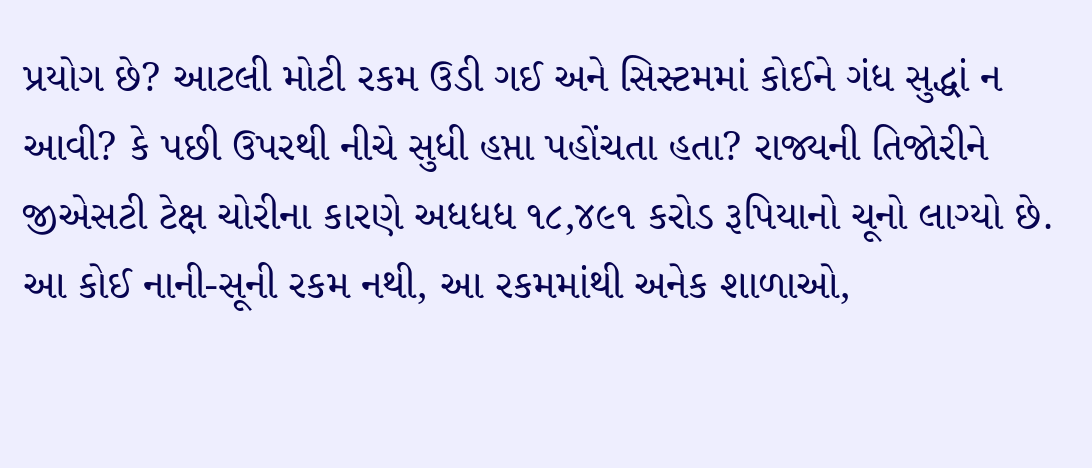પ્રયોગ છે? આટલી મોટી રકમ ઉડી ગઈ અને સિસ્ટમમાં કોઈને ગંધ સુદ્ધાં ન આવી? કે પછી ઉપરથી નીચે સુધી હપ્તા પહોંચતા હતા? રાજ્યની તિજોરીને જીએસટી ટેક્ષ ચોરીના કારણે અધધધ ૧૮,૪૯૧ કરોડ રૂપિયાનો ચૂનો લાગ્યો છે. આ કોઈ નાની-સૂની રકમ નથી, આ રકમમાંથી અનેક શાળાઓ,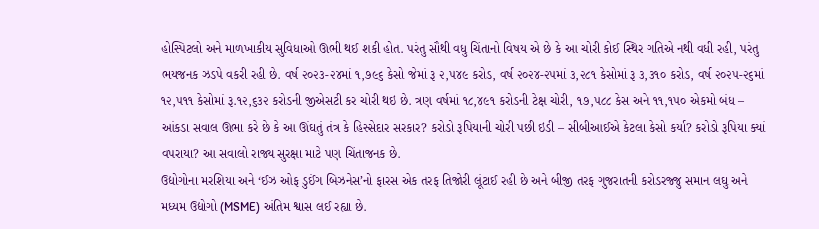હોસ્પિટલો અને માળખાકીય સુવિધાઓ ઊભી થઈ શકી હોત. પરંતુ સૌથી વધુ ચિંતાનો વિષય એ છે કે આ ચોરી કોઈ સ્થિર ગતિએ નથી વધી રહી, પરંતુ ભયજનક ઝડપે વકરી રહી છે. વર્ષ ૨૦૨૩-૨૪માં ૧,૭૯૬ કેસો જેમાં રૂ ૨,૫૪૯ કરોડ, વર્ષ ૨૦૨૪-૨૫માં ૩,૨૮૧ કેસોમાં રૂ ૩,૩૧૦ કરોડ, વર્ષ ૨૦૨૫-૨૬માં ૧૨,૫૧૧ કેસોમાં રૂ.૧૨,૬૩૨ કરોડની જીએસટી કર ચોરી થઇ છે. ત્રણ વર્ષમાં ૧૮,૪૯૧ કરોડની ટેક્ષ ચોરી, ૧૭,૫૮૮ કેસ અને ૧૧,૧૫૦ એકમો બંધ – આંકડા સવાલ ઊભા કરે છે કે આ ઊંઘતું તંત્ર કે હિસ્સેદાર સરકાર? કરોડો રૂપિયાની ચોરી પછી ઇડી – સીબીઆઈએ કેટલા કેસો કર્યા? કરોડો રૂપિયા ક્યાં વપરાયા? આ સવાલો રાજ્ય સુરક્ષા માટે પણ ચિંતાજનક છે.
ઉદ્યોગોના મરશિયા અને ‘ઈઝ ઓફ ડુઈંગ બિઝનેસ’નો ફારસ એક તરફ તિજોરી લૂંટાઈ રહી છે અને બીજી તરફ ગુજરાતની કરોડરજ્જુ સમાન લઘુ અને મધ્યમ ઉદ્યોગો (MSME) અંતિમ શ્વાસ લઈ રહ્યા છે.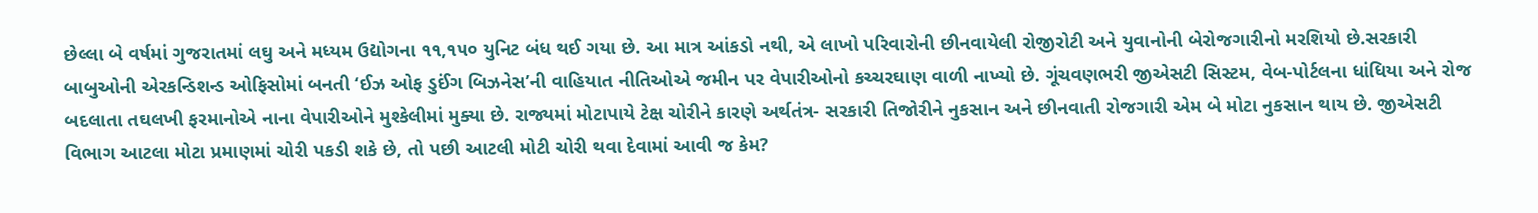છેલ્લા બે વર્ષમાં ગુજરાતમાં લઘુ અને મધ્યમ ઉદ્યોગના ૧૧,૧૫૦ યુનિટ બંધ થઈ ગયા છે. આ માત્ર આંકડો નથી, એ લાખો પરિવારોની છીનવાયેલી રોજીરોટી અને યુવાનોની બેરોજગારીનો મરશિયો છે.સરકારી બાબુઓની એરકન્ડિશન્ડ ઓફિસોમાં બનતી ‘ઈઝ ઓફ ડુઈંગ બિઝનેસ’ની વાહિયાત નીતિઓએ જમીન પર વેપારીઓનો કચ્ચરઘાણ વાળી નાખ્યો છે. ગૂંચવણભરી જીએસટી સિસ્ટમ, વેબ-પોર્ટલના ધાંધિયા અને રોજ બદલાતા તઘલખી ફરમાનોએ નાના વેપારીઓને મુશ્કેલીમાં મુક્યા છે. રાજ્યમાં મોટાપાયે ટેક્ષ ચોરીને કારણે અર્થતંત્ર- સરકારી તિજોરીને નુકસાન અને છીનવાતી રોજગારી એમ બે મોટા નુકસાન થાય છે. જીએસટી વિભાગ આટલા મોટા પ્રમાણમાં ચોરી પકડી શકે છે, તો પછી આટલી મોટી ચોરી થવા દેવામાં આવી જ કેમ?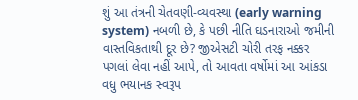શું આ તંત્રની ચેતવણી-વ્યવસ્થા (early warning system) નબળી છે, કે પછી નીતિ ઘડનારાઓ જમીની વાસ્તવિકતાથી દૂર છે? જીએસટી ચોરી તરફ નક્કર પગલાં લેવા નહીં આપે, તો આવતા વર્ષોમાં આ આંકડા વધુ ભયાનક સ્વરૂપ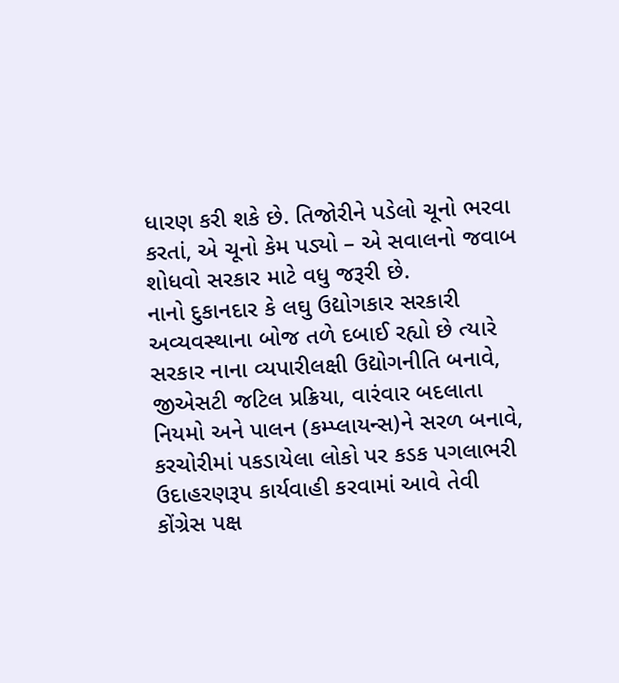ધારણ કરી શકે છે. તિજોરીને પડેલો ચૂનો ભરવા કરતાં, એ ચૂનો કેમ પડ્યો – એ સવાલનો જવાબ શોધવો સરકાર માટે વધુ જરૂરી છે.
નાનો દુકાનદાર કે લઘુ ઉદ્યોગકાર સરકારી અવ્યવસ્થાના બોજ તળે દબાઈ રહ્યો છે ત્યારે સરકાર નાના વ્યપારીલક્ષી ઉદ્યોગનીતિ બનાવે, જીએસટી જટિલ પ્રક્રિયા, વારંવાર બદલાતા નિયમો અને પાલન (કમ્પ્લાયન્સ)ને સરળ બનાવે, કરચોરીમાં પકડાયેલા લોકો પર કડક પગલાભરી ઉદાહરણરૂપ કાર્યવાહી કરવામાં આવે તેવી કોંગ્રેસ પક્ષ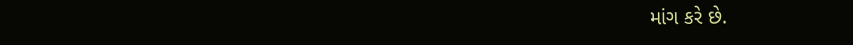માંગ કરે છે.